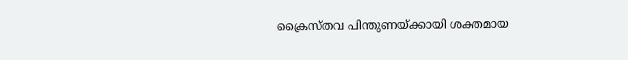ക്രൈസ്തവ പിന്തുണയ്ക്കായി ശക്തമായ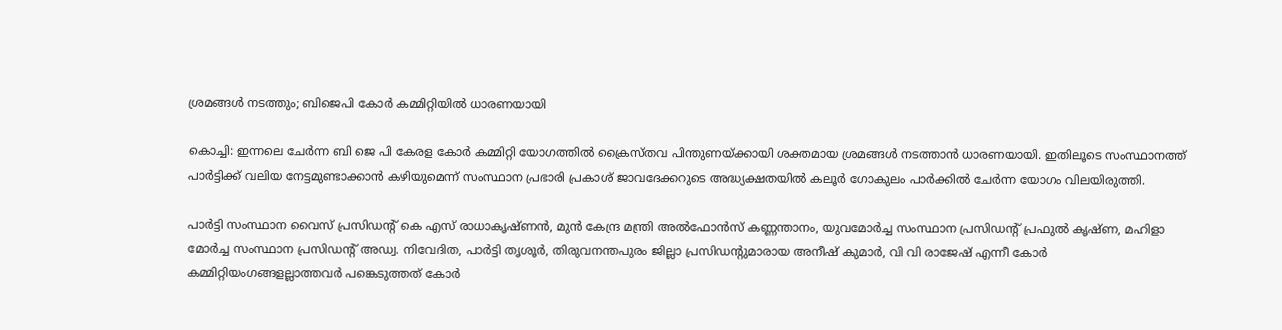ശ്രമങ്ങള്‍ നടത്തും; ബിജെപി കോര്‍ കമ്മിറ്റിയില്‍ ധാരണയായി

കൊച്ചി: ഇന്നലെ ചേര്‍ന്ന ബി ജെ പി കേരള കോര്‍ കമ്മിറ്റി യോഗത്തില്‍ ക്രൈസ്തവ പിന്തുണയ്ക്കായി ശക്തമായ ശ്രമങ്ങള്‍ നടത്താന്‍ ധാരണയായി. ഇതിലൂടെ സംസ്ഥാനത്ത് പാര്‍ട്ടിക്ക് വലിയ നേട്ടമുണ്ടാക്കാന്‍ കഴിയുമെന്ന് സംസ്ഥാന പ്രഭാരി പ്രകാശ് ജാവദേക്കറുടെ അദ്ധ്യക്ഷതയില്‍ കലൂര്‍ ഗോകുലം പാര്‍ക്കില്‍ ചേര്‍ന്ന യോഗം വിലയിരുത്തി.

പാര്‍ട്ടി സംസ്ഥാന വൈസ് പ്രസിഡന്റ് കെ എസ് രാധാകൃഷ്ണന്‍, മുന്‍ കേന്ദ്ര മന്ത്രി അല്‍ഫോന്‍സ് കണ്ണന്താനം, യുവമോര്‍ച്ച സംസ്ഥാന പ്രസിഡന്റ് പ്രഫുല്‍ കൃഷ്ണ, മഹിളാ മോര്‍ച്ച സംസ്ഥാന പ്രസിഡന്റ് അഡ്വ. നിവേദിത, പാര്‍ട്ടി തൃശൂര്‍, തിരുവനന്തപുരം ജില്ലാ പ്രസിഡന്റുമാരായ അനീഷ് കുമാര്‍, വി വി രാജേഷ് എന്നീ കോര്‍ കമ്മിറ്റിയംഗങ്ങളല്ലാത്തവര്‍ പങ്കെടുത്തത് കോര്‍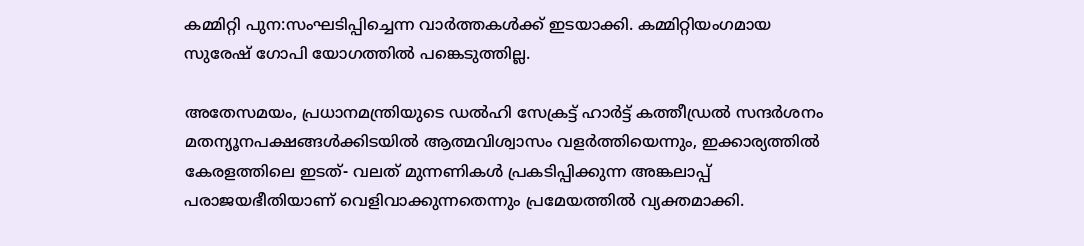കമ്മിറ്റി പുന:സംഘടിപ്പിച്ചെന്ന വാര്‍ത്തകള്‍ക്ക് ഇടയാക്കി. കമ്മിറ്റിയംഗമായ സുരേഷ് ഗോപി യോഗത്തില്‍ പങ്കെടുത്തില്ല.

അതേസമയം, പ്രധാനമന്ത്രിയുടെ ഡല്‍ഹി സേക്രട്ട് ഹാര്‍ട്ട് കത്തീഡ്രല്‍ സന്ദര്‍ശനം മതന്യൂനപക്ഷങ്ങള്‍ക്കിടയില്‍ ആത്മവിശ്വാസം വളര്‍ത്തിയെന്നും, ഇക്കാര്യത്തില്‍ കേരളത്തിലെ ഇടത്- വലത് മുന്നണികള്‍ പ്രകടിപ്പിക്കുന്ന അങ്കലാപ്പ് പരാജയഭീതിയാണ് വെളിവാക്കുന്നതെന്നും പ്രമേയത്തില്‍ വ്യക്തമാക്കി.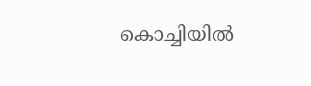കൊച്ചിയില്‍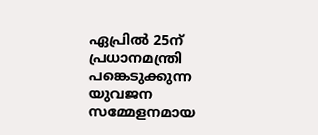ഏപ്രില്‍ 25ന് പ്രധാനമന്ത്രി പങ്കെടുക്കുന്ന യുവജന സമ്മേളനമായ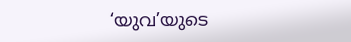‘യുവ’യുടെ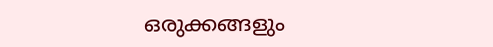ഒരുക്കങ്ങളും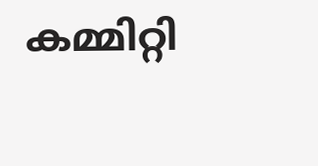കമ്മിറ്റി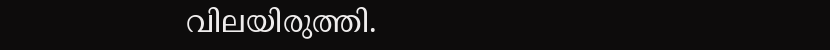വിലയിരുത്തി.